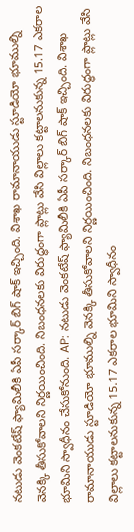నటుడు వెంకటేష్ ఫ్యామిలీకి ఏపీ సర్కార్ బిగ్ షాక్ ఇచ్చింది. విశాఖ రామానాయుడు స్టూడియో భూముల్ని వెనక్కి తీసుకోవాలని నిర్ణయించింది. నిబంధనలకు విరుద్ధంగా ప్లాట్లు వేసి విల్లాలు కట్టాలనుకున్న 15.17 ఎకరాల భూమిని స్వాధీనం చేసుకోనుంది. AP: నటుడు వెంకటేష్ ఫ్యామిలీకి ఏపీ సర్కార్ బిగ్ షాక్ ఇచ్చింది. విశాఖ రామానాయుడు స్టూడియో భూముల్ని వెనక్కి తీసుకోవాలని నిర్ణయించింది. నిబంధనలకు విరుద్ధంగా ప్లాట్లు వేసి విల్లాలు కట్టాలనుకున్న 15.17 ఎకరాల భూమిని స్వాధీనం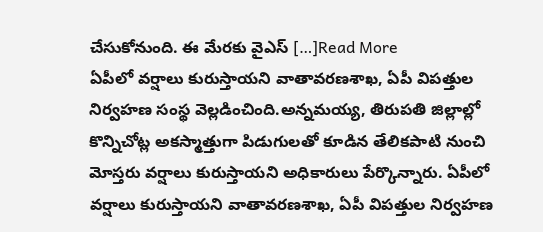చేసుకోనుంది. ఈ మేరకు వైఎస్ […]Read More
ఏపీలో వర్షాలు కురుస్తాయని వాతావరణశాఖ, ఏపీ విపత్తుల నిర్వహణ సంస్థ వెల్లడించింది.అన్నమయ్య, తిరుపతి జిల్లాల్లో కొన్నిచోట్ల అకస్మాత్తుగా పిడుగులతో కూడిన తేలికపాటి నుంచి మోస్తరు వర్షాలు కురుస్తాయని అధికారులు పేర్కొన్నారు. ఏపీలో వర్షాలు కురుస్తాయని వాతావరణశాఖ, ఏపీ విపత్తుల నిర్వహణ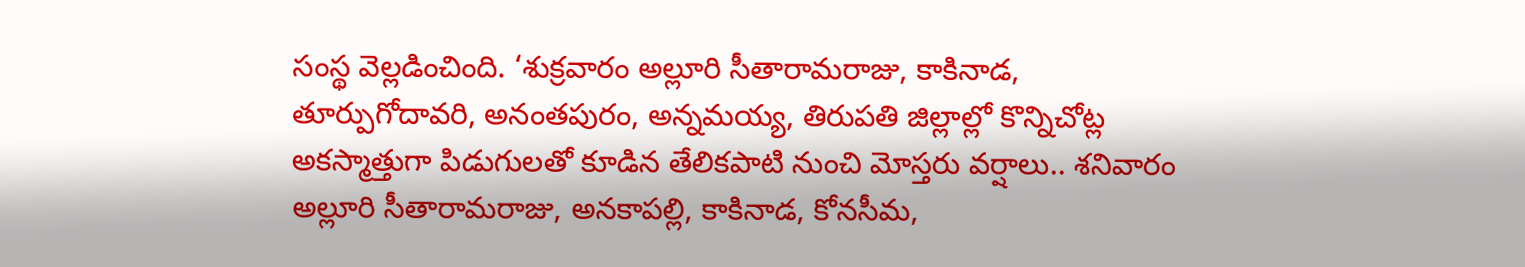సంస్థ వెల్లడించింది. ‘శుక్రవారం అల్లూరి సీతారామరాజు, కాకినాడ, తూర్పుగోదావరి, అనంతపురం, అన్నమయ్య, తిరుపతి జిల్లాల్లో కొన్నిచోట్ల అకస్మాత్తుగా పిడుగులతో కూడిన తేలికపాటి నుంచి మోస్తరు వర్షాలు.. శనివారం అల్లూరి సీతారామరాజు, అనకాపల్లి, కాకినాడ, కోనసీమ,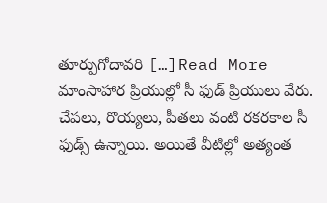తూర్పుగోదావరి […]Read More
మాంసాహార ప్రియుల్లో సీ ఫుడ్ ప్రియులు వేరు. చేపలు, రొయ్యలు, పీతలు వంటి రకరకాల సీ ఫుడ్స్ ఉన్నాయి. అయితే వీటిల్లో అత్యంత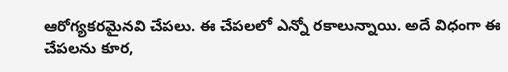ఆరోగ్యకరమైనవి చేపలు. ఈ చేపలలో ఎన్నో రకాలున్నాయి. అదే విధంగా ఈ చేపలను కూర,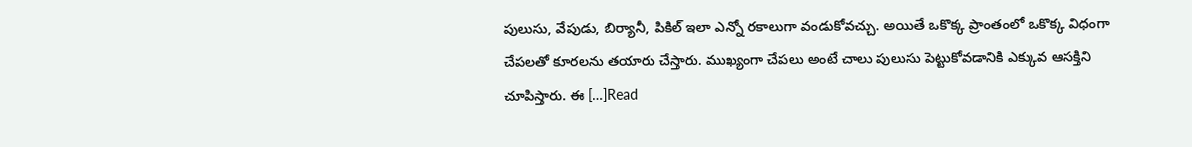పులుసు, వేపుడు, బిర్యానీ, పికిల్ ఇలా ఎన్నో రకాలుగా వండుకోవచ్చు. అయితే ఒకొక్క ప్రాంతంలో ఒకొక్క విధంగా చేపలతో కూరలను తయారు చేస్తారు. ముఖ్యంగా చేపలు అంటే చాలు పులుసు పెట్టుకోవడానికి ఎక్కువ ఆసక్తిని చూపిస్తారు. ఈ […]Read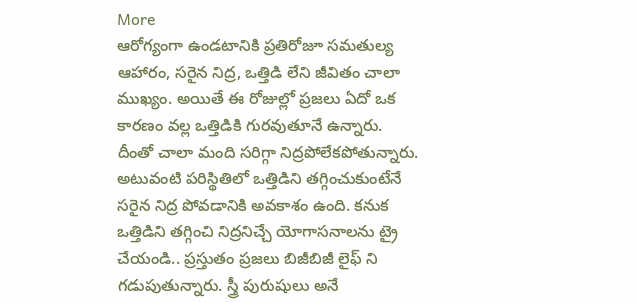More
ఆరోగ్యంగా ఉండటానికి ప్రతిరోజూ సమతుల్య ఆహారం, సరైన నిద్ర, ఒత్తిడి లేని జీవితం చాలా ముఖ్యం. అయితే ఈ రోజుల్లో ప్రజలు ఏదో ఒక కారణం వల్ల ఒత్తిడికి గురవుతూనే ఉన్నారు. దీంతో చాలా మంది సరిగ్గా నిద్రపోలేకపోతున్నారు. అటువంటి పరిస్థితిలో ఒత్తిడిని తగ్గించుకుంటేనే సరైన నిద్ర పోవడానికి అవకాశం ఉంది. కనుక ఒత్తిడిని తగ్గించి నిద్రనిచ్చే యోగాసనాలను ట్రై చేయండి.. ప్రస్తుతం ప్రజలు బిజీబిజీ లైఫ్ ని గడుపుతున్నారు. స్త్రీ పురుషులు అనే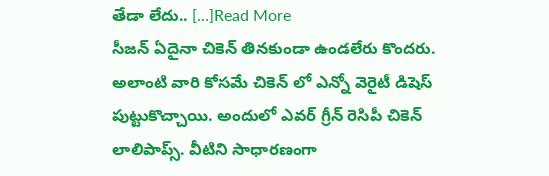తేడా లేదు.. […]Read More
సీజన్ ఏదైనా చికెన్ తినకుండా ఉండలేరు కొందరు. అలాంటి వారి కోసమే చికెన్ లో ఎన్నో వెరైటీ డిషెస్ పుట్టుకొచ్చాయి. అందులో ఎవర్ గ్రీన్ రెసిపీ చికెన్ లాలిపాప్స్. వీటిని సాధారణంగా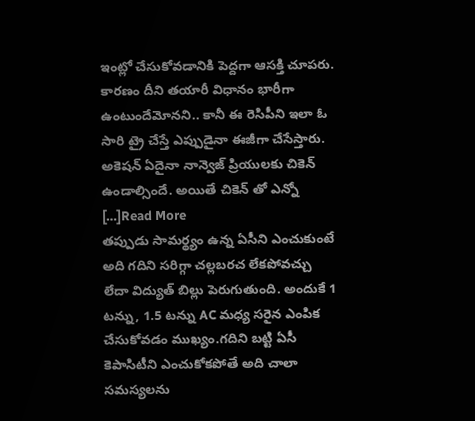ఇంట్లో చేసుకోవడానికి పెద్దగా ఆసక్తి చూపరు. కారణం దీని తయారీ విధానం భారీగా ఉంటుందేమోనని.. కానీ ఈ రెసిపీని ఇలా ఓ సారి ట్రై చేస్తే ఎప్పుడైనా ఈజీగా చేసేస్తారు. అకెషన్ ఏదైనా నాన్వెజ్ ప్రియులకు చికెన్ ఉండాల్సిందే. అయితే చికెన్ తో ఎన్నో […]Read More
తప్పుడు సామర్థ్యం ఉన్న ఏసీని ఎంచుకుంటే అది గదిని సరిగ్గా చల్లబరచ లేకపోవచ్చు లేదా విద్యుత్ బిల్లు పెరుగుతుంది. అందుకే 1 టన్ను, 1.5 టన్ను AC మధ్య సరైన ఎంపిక చేసుకోవడం ముఖ్యం.గదిని బట్టి ఏసీ కెపాసిటీని ఎంచుకోకపోతే అది చాలా సమస్యలను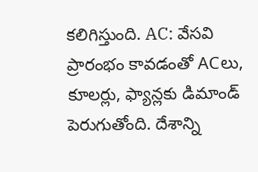కలిగిస్తుంది. AC: వేసవి ప్రారంభం కావడంతో ACలు, కూలర్లు, ఫ్యాన్లకు డిమాండ్ పెరుగుతోంది. దేశాన్ని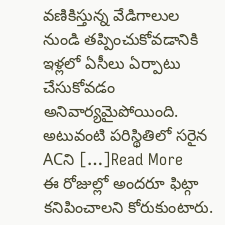వణికిస్తున్న వేడిగాలుల నుండి తప్పించుకోవడానికి ఇళ్లలో ఏసీలు ఏర్పాటు చేసుకోవడం అనివార్యమైపోయింది. అటువంటి పరిస్థితిలో సరైన ACని […]Read More
ఈ రోజుల్లో అందరూ ఫిట్గా కనిపించాలని కోరుకుంటారు.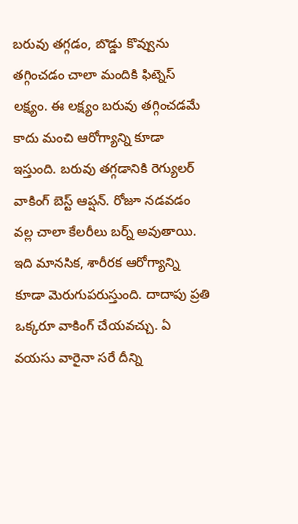బరువు తగ్గడం, బొడ్డు కొవ్వును తగ్గించడం చాలా మందికి ఫిట్నెస్ లక్ష్యం. ఈ లక్ష్యం బరువు తగ్గించడమే కాదు మంచి ఆరోగ్యాన్ని కూడా ఇస్తుంది. బరువు తగ్గడానికి రెగ్యులర్ వాకింగ్ బెస్ట్ ఆప్షన్. రోజూ నడవడం వల్ల చాలా కేలరీలు బర్న్ అవుతాయి. ఇది మానసిక, శారీరక ఆరోగ్యాన్ని కూడా మెరుగుపరుస్తుంది. దాదాపు ప్రతి ఒక్కరూ వాకింగ్ చేయవచ్చు. ఏ వయసు వారైనా సరే దీన్ని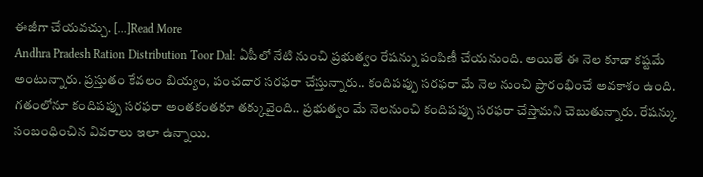ఈజీగా చేయవచ్చు. […]Read More
Andhra Pradesh Ration Distribution Toor Dal: ఏపీలో నేటి నుంచి ప్రభుత్వం రేషన్ను పంపిణీ చేయనుంది. అయితే ఈ నెల కూడా కష్టమే అంటున్నారు. ప్రస్తుతం కేవలం బియ్యం, పంచదార సరఫరా చేస్తున్నారు.. కందిపప్పు సరఫరా మే నెల నుంచి ప్రారంభించే అవకాశం ఉంది. గతంలోనూ కందిపప్పు సరఫరా అంతకంతకూ తక్కువైంది.. ప్రభుత్వం మే నెలనుంచి కందిపప్పు సరఫరా చేస్తామని చెబుతున్నారు. రేషన్కు సంబంధించిన వివరాలు ఇలా ఉన్నాయి.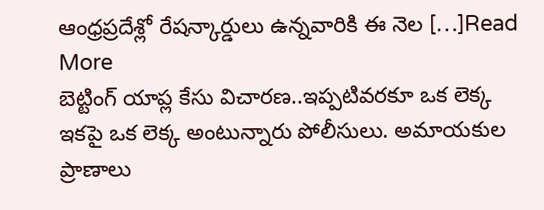ఆంధ్రప్రదేశ్లో రేషన్కార్డులు ఉన్నవారికి ఈ నెల […]Read More
బెట్టింగ్ యాప్ల కేసు విచారణ..ఇప్పటివరకూ ఒక లెక్క ఇకపై ఒక లెక్క అంటున్నారు పోలీసులు. అమాయకుల ప్రాణాలు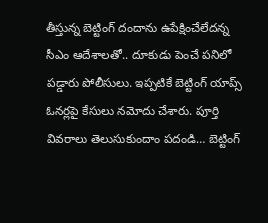తీస్తున్న బెట్టింగ్ దందాను ఉపేక్షించేలేదన్న సీఎం ఆదేశాలతో.. దూకుడు పెంచే పనిలో పడ్డారు పోలీసులు. ఇప్పటికే బెట్టింగ్ యాప్స్ ఓనర్లపై కేసులు నమోదు చేశారు. పూర్తి వివరాలు తెలుసుకుందాం పదండి… బెట్టింగ్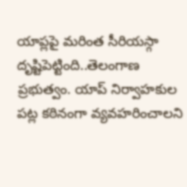యాప్లపై మరింత సీరియస్గా దృష్టిపెట్టింది..తెలంగాణ ప్రభుత్వం. యాప్ నిర్వాహకుల పట్ల కఠినంగా వ్యవహరించాలని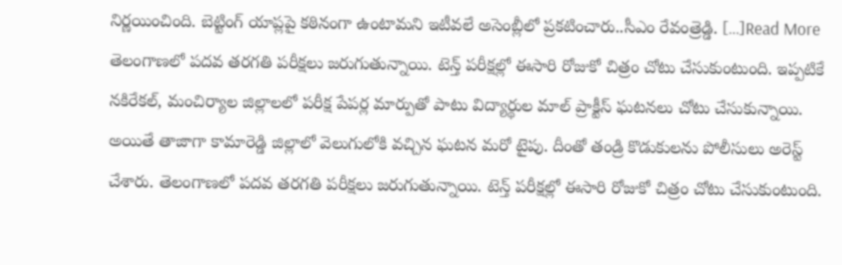నిర్ణయించింది. బెట్టింగ్ యాప్లపై కఠినంగా ఉంటామని ఇటీవలే అసెంబ్లీలో ప్రకటించారు..సీఎం రేవంత్రెడ్డి. […]Read More
తెలంగాణలో పదవ తరగతి పరీక్షలు జరుగుతున్నాయి. టెన్త్ పరీక్షల్లో ఈసారి రోజుకో చిత్రం చోటు చేసుకుంటుంది. ఇప్పటికే నకిరేకల్, మంచిర్యాల జిల్లాలలో పరీక్ష పేపర్ల మార్పుతో పాటు విద్యార్థుల మాల్ ప్రాక్టీస్ ఘటనలు చోటు చేసుకున్నాయి. అయితే తాజాగా కామారెడ్డి జిల్లాలో వెలుగులోకి వచ్చిన ఘటన మరో టైపు. దీంతో తండ్రి కొడుకులను పోలీసులు అరెస్ట్ చేశారు. తెలంగాణలో పదవ తరగతి పరీక్షలు జరుగుతున్నాయి. టెన్త్ పరీక్షల్లో ఈసారి రోజుకో చిత్రం చోటు చేసుకుంటుంది.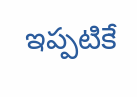ఇప్పటికే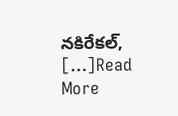నకిరేకల్, […]Read More